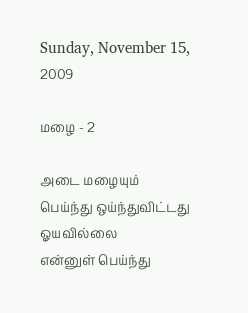Sunday, November 15, 2009

மழை - 2

அடை மழையும்
பெய்ந்து ஒய்ந்துவிட்டது
ஓயவில்லை
என்னுள் பெய்ந்து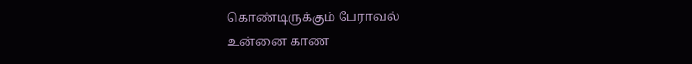கொண்டிருக்கும் பேராவல்
உன்னை காண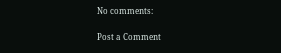No comments:

Post a Comment